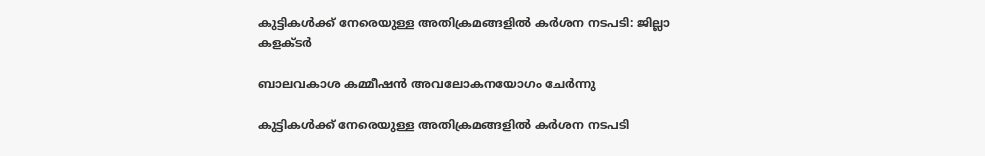കുട്ടികള്‍ക്ക് നേരെയുള്ള അതിക്രമങ്ങളില്‍ കര്‍ശന നടപടി: ജില്ലാ കളക്ടര്‍

ബാലവകാശ കമ്മീഷന്‍ അവലോകനയോഗം ചേര്‍ന്നു

കുട്ടികള്‍ക്ക് നേരെയുള്ള അതിക്രമങ്ങളില്‍ കര്‍ശന നടപടി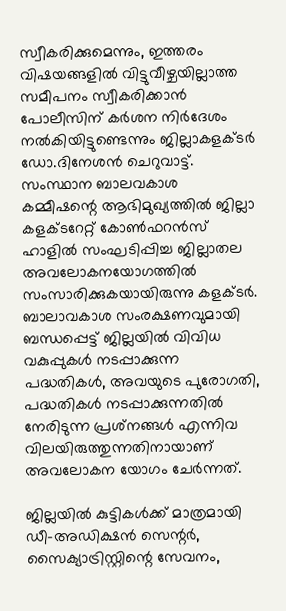സ്വീകരിക്കുമെന്നും, ഇത്തരം വിഷയങ്ങളില്‍ വിട്ടുവീഴ്ചയില്ലാത്ത സമീപനം സ്വീകരിക്കാന്‍ പോലീസിന് കര്‍ശന നിര്‍ദേശം നല്‍കിയിട്ടുണ്ടെന്നും ജില്ലാകളക്ടര്‍ ഡോ.ദിനേശന്‍ ചെറുവാട്ട്. സംസ്ഥാന ബാലവകാശ കമ്മീഷന്റെ ആഭിമുഖ്യത്തില്‍ ജില്ലാ കളക്ടറേറ്റ് കോണ്‍ഫറന്‍സ് ഹാളില്‍ സംഘടിപ്പിച്ച ജില്ലാതല അവലോകനയോഗത്തില്‍ സംസാരിക്കുകയായിരുന്നു കളക്ടര്‍. ബാലാവകാശ സംരക്ഷണവുമായി ബന്ധപ്പെട്ട് ജില്ലയില്‍ വിവിധ വകുപ്പുകള്‍ നടപ്പാക്കുന്ന പദ്ധതികള്‍, അവയുടെ പുരോഗതി, പദ്ധതികള്‍ നടപ്പാക്കുന്നതില്‍ നേരിടുന്ന പ്രശ്‌നങ്ങള്‍ എന്നിവ വിലയിരുത്തുന്നതിനായാണ് അവലോകന യോഗം ചേര്‍ന്നത്.

ജില്ലയില്‍ കുട്ടികള്‍ക്ക് മാത്രമായി ഡീ-അഡിക്ഷന്‍ സെന്റര്‍, സൈക്യാട്രിസ്റ്റിന്റെ സേവനം,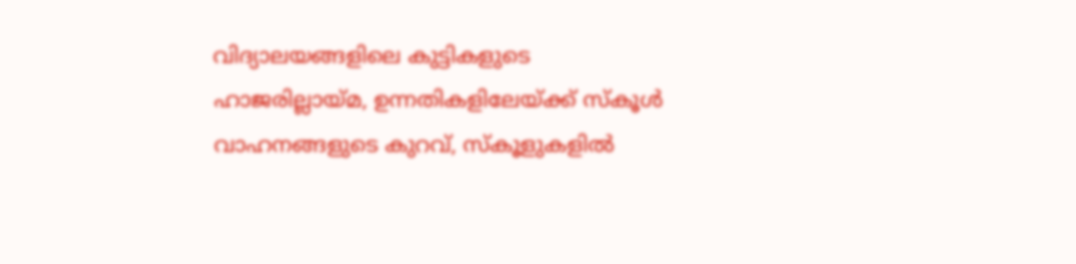വിദ്യാലയങ്ങളിലെ കുട്ടികളുടെ ഹാജരില്ലായ്മ, ഉന്നതികളിലേയ്ക്ക് സ്‌കൂള്‍ വാഹനങ്ങളുടെ കുറവ്, സ്‌കൂളുകളില്‍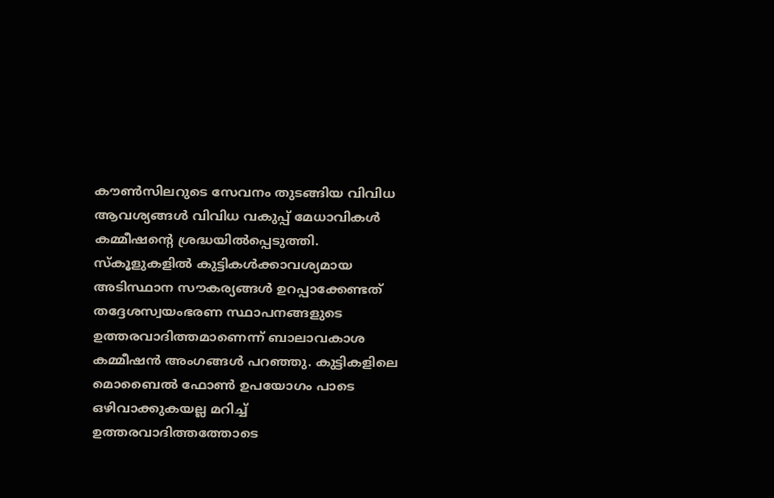കൗണ്‍സിലറുടെ സേവനം തുടങ്ങിയ വിവിധ ആവശ്യങ്ങള്‍ വിവിധ വകുപ്പ് മേധാവികള്‍ കമ്മീഷന്റെ ശ്രദ്ധയില്‍പ്പെടുത്തി. സ്‌കൂളുകളില്‍ കുട്ടികള്‍ക്കാവശ്യമായ അടിസ്ഥാന സൗകര്യങ്ങള്‍ ഉറപ്പാക്കേണ്ടത് തദ്ദേശസ്വയംഭരണ സ്ഥാപനങ്ങളുടെ ഉത്തരവാദിത്തമാണെന്ന് ബാലാവകാശ കമ്മീഷന്‍ അംഗങ്ങള്‍ പറഞ്ഞു. കുട്ടികളിലെ മൊബൈല്‍ ഫോണ്‍ ഉപയോഗം പാടെ ഒഴിവാക്കുകയല്ല മറിച്ച് ഉത്തരവാദിത്തത്തോടെ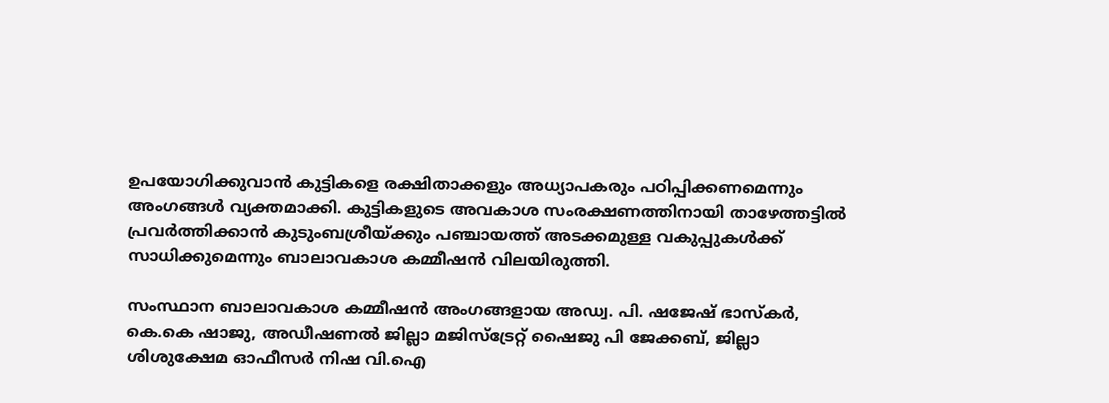ഉപയോഗിക്കുവാന്‍ കുട്ടികളെ രക്ഷിതാക്കളും അധ്യാപകരും പഠിപ്പിക്കണമെന്നും അംഗങ്ങള്‍ വ്യക്തമാക്കി. കുട്ടികളുടെ അവകാശ സംരക്ഷണത്തിനായി താഴേത്തട്ടില്‍ പ്രവര്‍ത്തിക്കാന്‍ കുടുംബശ്രീയ്ക്കും പഞ്ചായത്ത് അടക്കമുള്ള വകുപ്പുകള്‍ക്ക് സാധിക്കുമെന്നും ബാലാവകാശ കമ്മീഷന്‍ വിലയിരുത്തി.

സംസ്ഥാന ബാലാവകാശ കമ്മീഷന്‍ അംഗങ്ങളായ അഡ്വ. പി. ഷജേഷ് ഭാസ്‌കര്‍, കെ.കെ ഷാജു, അഡീഷണല്‍ ജില്ലാ മജിസ്‌ട്രേറ്റ് ഷൈജു പി ജേക്കബ്, ജില്ലാ ശിശുക്ഷേമ ഓഫീസര്‍ നിഷ വി.ഐ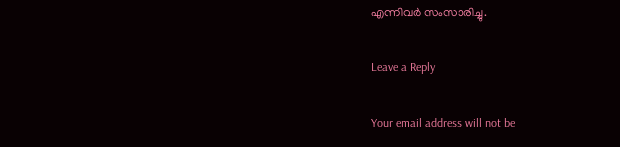എന്നിവര്‍ സംസാരിച്ചു.

Leave a Reply

Your email address will not be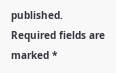published. Required fields are marked *